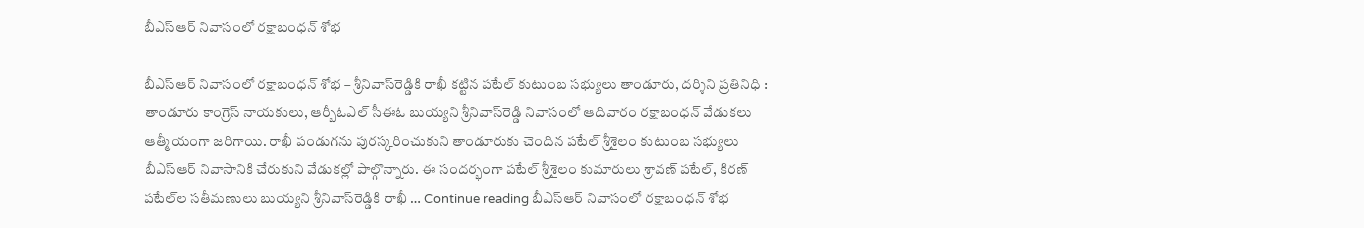బీఎస్‌ఆర్ నివాసంలో రక్షాబంధన్ శోభ

బీఎస్‌ఆర్ నివాసంలో రక్షాబంధన్ శోభ – శ్రీనివాస్‌రెడ్డికి రాఖీ కట్టిన పటేల్ కుటుంబ సభ్యులు తాండూరు, దర్శిని ప్రతినిధి : తాండూరు కాంగ్రెస్ నాయకులు, ఆర్బీఓఎల్ సీఈఓ బుయ్యని శ్రీనివాస్‌రెడ్డి నివాసంలో ఆదివారం రక్షాబంధన్ వేడుకలు ఆత్మీయంగా జరిగాయి. రాఖీ పండుగను పురస్కరించుకుని తాండూరుకు చెందిన పటేల్ శ్రీశైలం కుటుంబ సభ్యులు బీఎస్‌ఆర్ నివాసానికి చేరుకుని వేడుకల్లో పాల్గొన్నారు. ఈ సందర్భంగా పటేల్ శ్రీశైలం కుమారులు శ్రావణ్ పటేల్, కిరణ్ పటేల్‌ల సతీమణులు బుయ్యని శ్రీనివాస్‌రెడ్డికి రాఖీ … Continue reading బీఎస్‌ఆర్ నివాసంలో రక్షాబంధన్ శోభ